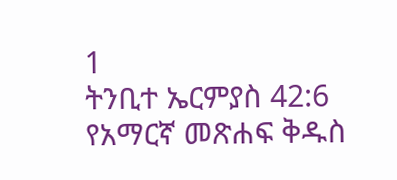1
ትንቢተ ኤርምያስ 42:6
የአማርኛ መጽሐፍ ቅዱስ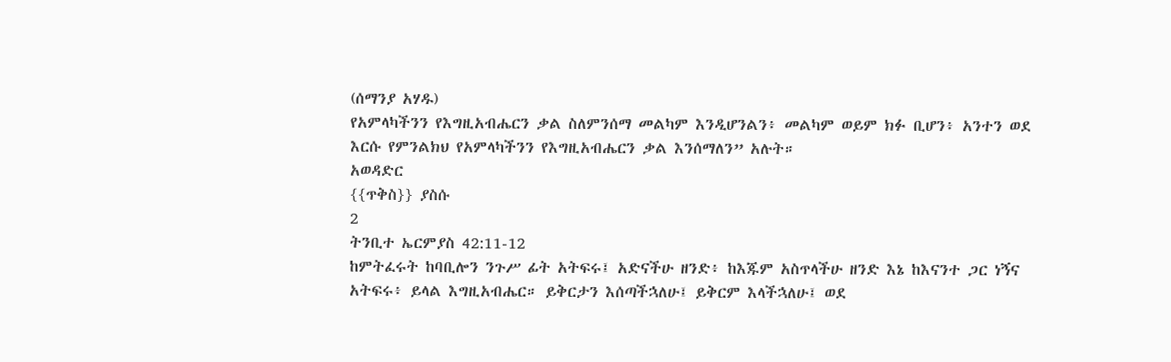(ሰማንያ አሃዱ)
የአምላካችንን የእግዚአብሔርን ቃል ስለምንሰማ መልካም እንዲሆንልን፥ መልካም ወይም ክፉ ቢሆን፥ አንተን ወደ እርሱ የምንልክህ የአምላካችንን የእግዚአብሔርን ቃል እንሰማለን” አሉት።
አወዳድር
{{ጥቅስ}} ያስሱ
2
ትንቢተ ኤርምያስ 42:11-12
ከምትፈሩት ከባቢሎን ንጉሥ ፊት አትፍሩ፤ አድናችሁ ዘንድ፥ ከእጁም አስጥላችሁ ዘንድ እኔ ከእናንተ ጋር ነኝና አትፍሩ፥ ይላል እግዚአብሔር። ይቅርታን እሰጣችኋለሁ፤ ይቅርም እላችኋለሁ፤ ወደ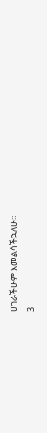ሀገራችሁም እመልሳችኋለሁ።
3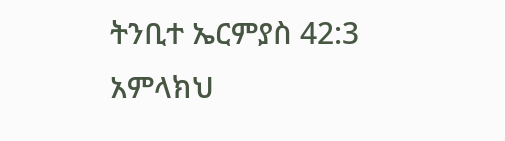ትንቢተ ኤርምያስ 42:3
አምላክህ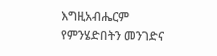እግዚአብሔርም የምንሄድበትን መንገድና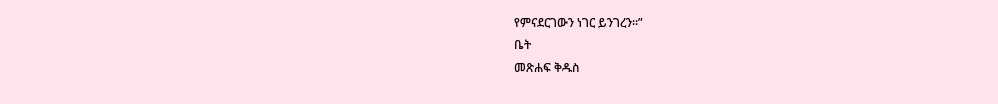የምናደርገውን ነገር ይንገረን።”
ቤት
መጽሐፍ ቅዱስ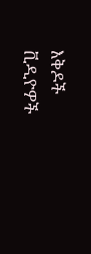እቅዶች
ቪዲዮዎች